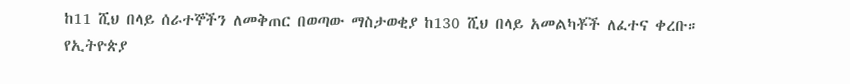ከ11 ሺህ በላይ ሰራተኞችን ለመቅጠር በወጣው ማስታወቂያ ከ130 ሺህ በላይ አመልካቾች ለፈተና ቀረቡ።
የኢትዮጵያ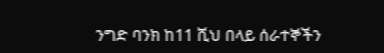ንግድ ባንክ ከ11 ሺህ በላይ ሰራተኞችን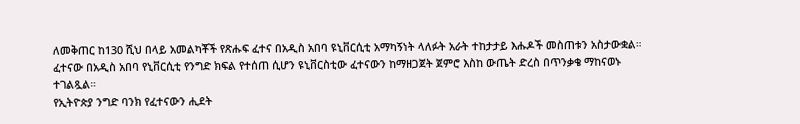ለመቅጠር ከ130 ሺህ በላይ አመልካቾች የጽሑፍ ፈተና በአዲስ አበባ ዩኒቨርሲቲ አማካኝነት ላለፉት አራት ተከታታይ እሑዶች መስጠቱን አስታውቋል።
ፈተናው በአዲስ አበባ የኒቨርሲቲ የንግድ ክፍል የተሰጠ ሲሆን ዩኒቨርስቲው ፈተናውን ከማዘጋጀት ጀምሮ እስከ ውጤት ድረስ በጥንቃቄ ማከናወኑ ተገልጿል።
የኢትዮጵያ ንግድ ባንክ የፈተናውን ሒደት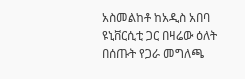አስመልከቶ ከአዲስ አበባ ዩኒቨርሲቲ ጋር በዛሬው ዕለት በሰጡት የጋራ መግለጫ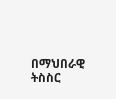በማህበራዊ ትስስር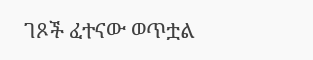ገጾች ፈተናው ወጥቷል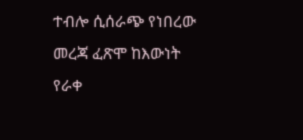ተብሎ ሲሰራጭ የነበረው መረጃ ፈጽሞ ከእውነት የራቀ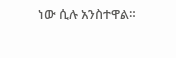ነው ሲሉ አንስተዋል።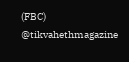(FBC)
@tikvahethmagazine